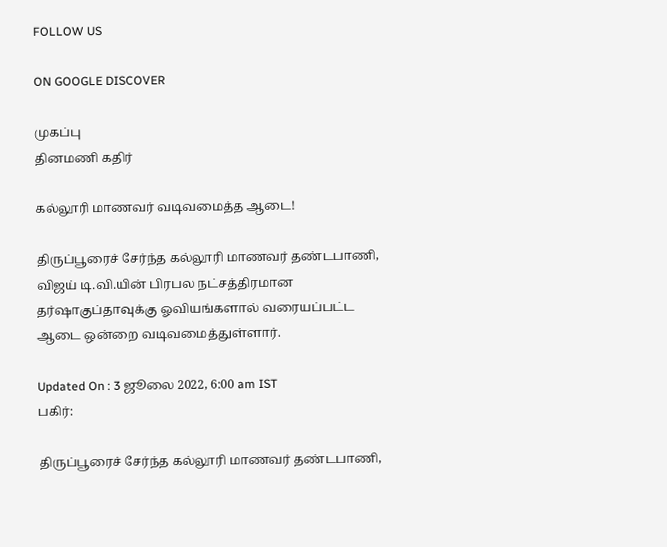FOLLOW US

ON GOOGLE DISCOVER

முகப்பு
தினமணி கதிர்

கல்லூரி மாணவர் வடிவமைத்த ஆடை!

திருப்பூரைச் சேர்ந்த கல்லூரி மாணவர் தண்டபாணி,  விஜய் டி.வி.யின் பிரபல நட்சத்திரமான தர்ஷாகுப்தாவுக்கு ஓவியங்களால் வரையப்பட்ட ஆடை ஒன்றை வடிவமைத்துள்ளார்.

Updated On : 3 ஜூலை 2022, 6:00 am IST
பகிர்:

திருப்பூரைச் சேர்ந்த கல்லூரி மாணவர் தண்டபாணி,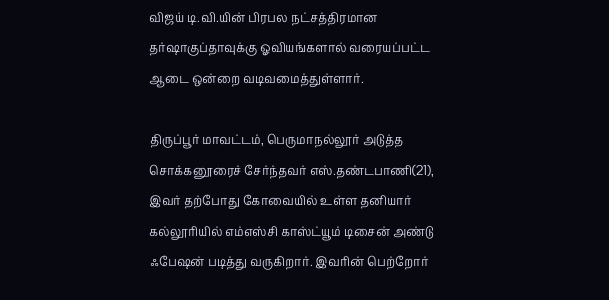விஜய் டி.வி.யின் பிரபல நட்சத்திரமான தர்ஷாகுப்தாவுக்கு ஓவியங்களால் வரையப்பட்ட ஆடை ஒன்றை வடிவமைத்துள்ளார்.

திருப்பூர் மாவட்டம், பெருமாநல்லூர் அடுத்த சொக்கனூரைச் சேர்ந்தவர் எஸ்.தண்டபாணி(21), இவர் தற்போது கோவையில் உள்ள தனியார் கல்லூரியில் எம்எஸ்சி காஸ்ட்யூம் டிசைன் அண்டு ஃபேஷன் படித்து வருகிறார். இவரின் பெற்றோர்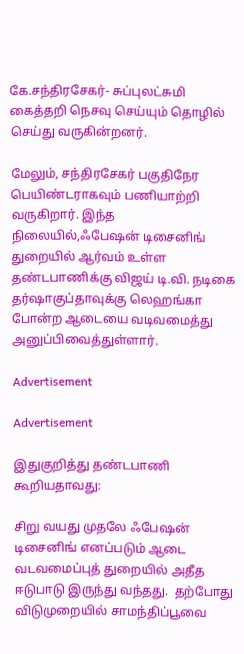கே.சந்திரசேகர்- சுப்புலட்சுமி கைத்தறி நெசவு செய்யும் தொழில் செய்து வருகின்றனர்.

மேலும், சந்திரசேகர் பகுதிநேர பெயிண்டராகவும் பணியாற்றி வருகிறார். இந்த நிலையில்,ஃபேஷன் டிசைனிங் துறையில் ஆர்வம் உள்ள தண்டபாணிக்கு விஜய் டி.வி. நடிகை தர்ஷாகுப்தாவுக்கு லெஹங்கா போன்ற ஆடையை வடிவமைத்து அனுப்பிவைத்துள்ளார்.

Advertisement

Advertisement

இதுகுறித்து தண்டபாணி கூறியதாவது:

சிறு வயது முதலே ஃபேஷன் டிசைனிங் எனப்படும் ஆடை வடவமைப்புத் துறையில் அதீத ஈடுபாடு இருந்து வந்தது.  தற்போது விடுமுறையில் சாமந்திப்பூவை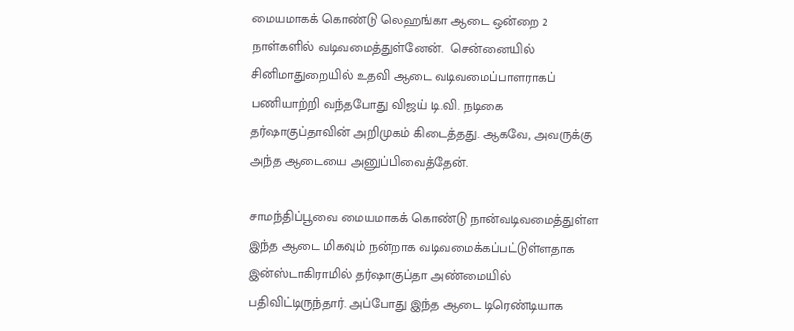மையமாகக் கொண்டு லெஹங்கா ஆடை ஒன்றை 2 நாள்களில் வடிவமைத்துள்னேன்.  சென்னையில் சினிமாதுறையில் உதவி ஆடை வடிவமைப்பாளராகப் பணியாற்றி வந்தபோது விஜய் டி.வி. நடிகை தர்ஷாகுப்தாவின் அறிமுகம் கிடைத்தது. ஆகவே, அவருக்கு அந்த ஆடையை அனுப்பிவைத்தேன்.

சாமந்திப்பூவை மையமாகக் கொண்டு நான்வடிவமைத்துள்ள  இந்த ஆடை மிகவும் நன்றாக வடிவமைக்கப்பட்டுள்ளதாக இன்ஸ்டாகிராமில் தர்ஷாகுப்தா அண்மையில் பதிவிட்டிருந்தார். அப்போது இந்த ஆடை டிரெண்டியாக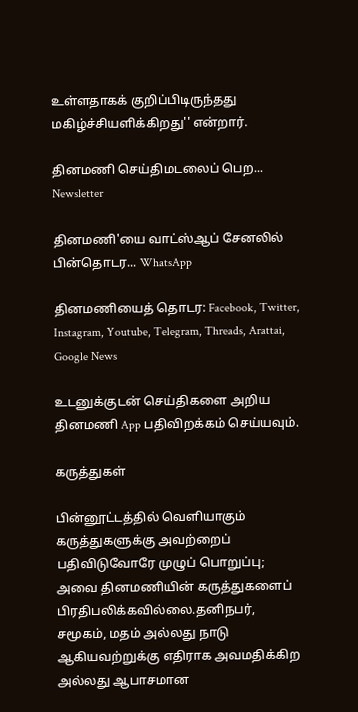உள்ளதாகக் குறிப்பிடிருந்தது மகிழ்ச்சியளிக்கிறது'' என்றார்.

தினமணி செய்திமடலைப் பெற... Newsletter

தினமணி'யை வாட்ஸ்ஆப் சேனலில் பின்தொடர... WhatsApp

தினமணியைத் தொடர: Facebook, Twitter, Instagram, Youtube, Telegram, Threads, Arattai, Google News

உடனுக்குடன் செய்திகளை அறிய தினமணி App பதிவிறக்கம் செய்யவும்.

கருத்துகள்

பின்னூட்டத்தில் வெளியாகும் கருத்துகளுக்கு அவற்றைப் பதிவிடுவோரே முழுப் பொறுப்பு; அவை தினமணியின் கருத்துகளைப் பிரதிபலிக்கவில்லை.தனிநபர், சமூகம், மதம் அல்லது நாடு ஆகியவற்றுக்கு எதிராக அவமதிக்கிற அல்லது ஆபாசமான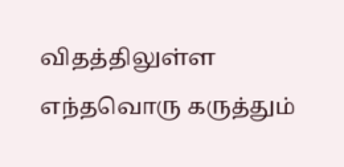விதத்திலுள்ள எந்தவொரு கருத்தும்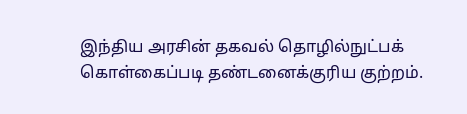இந்திய அரசின் தகவல் தொழில்நுட்பக் கொள்கைப்படி தண்டனைக்குரிய குற்றம்.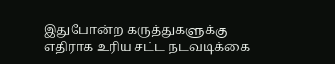இதுபோன்ற கருத்துகளுக்கு எதிராக உரிய சட்ட நடவடிக்கை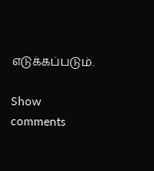எடுக்கப்படும்.

Show comments